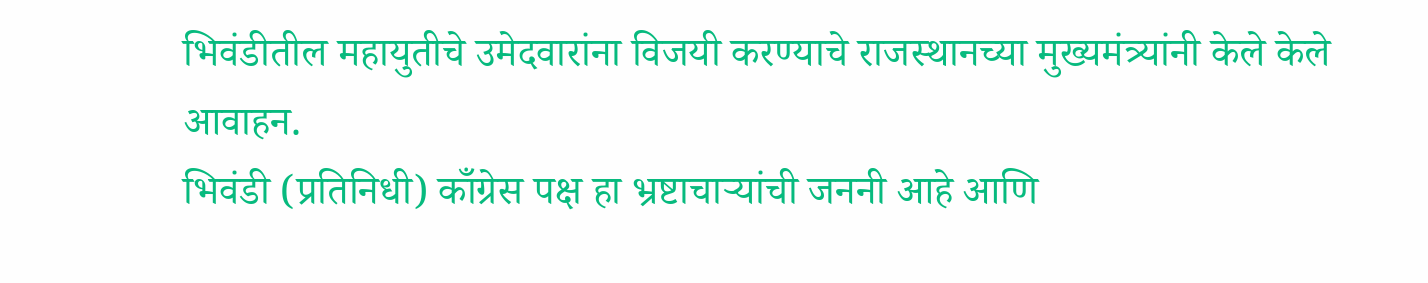भिवंडीतील महायुतीचे उमेदवारांना विजयी करण्याचे राजस्थानच्या मुख्यमंत्र्यांनी केले केले आवाहन.
भिवंडी (प्रतिनिधी) काँग्रेस पक्ष हा भ्रष्टाचाऱ्यांची जननी आहे आणि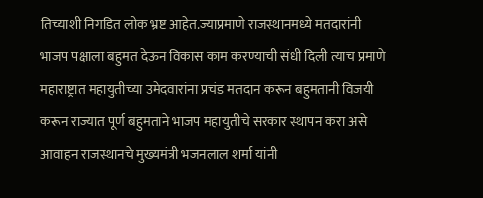तिच्याशी निगडित लोक भ्रष्ट आहेत.ज्याप्रमाणे राजस्थानमध्ये मतदारांनी भाजप पक्षाला बहुमत देऊन विकास काम करण्याची संधी दिली त्याच प्रमाणे महाराष्ट्रात महायुतीच्या उमेदवारांना प्रचंड मतदान करून बहुमतानी विजयी करून राज्यात पूर्ण बहुमताने भाजप महायुतीचे सरकार स्थापन करा असे आवाहन राजस्थानचे मुख्यमंत्री भजनलाल शर्मा यांनी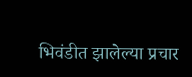भिवंडीत झालेल्या प्रचार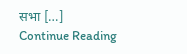सभा […]
Continue Reading